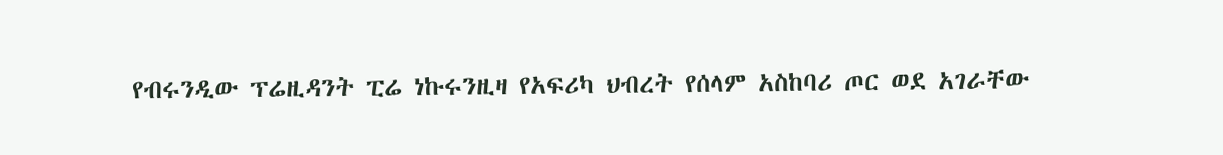የብሩንዲው ፕሬዚዳንት ፒሬ ነኩሩንዚዛ የአፍሪካ ህብረት የሰላም አስከባሪ ጦር ወደ አገራቸው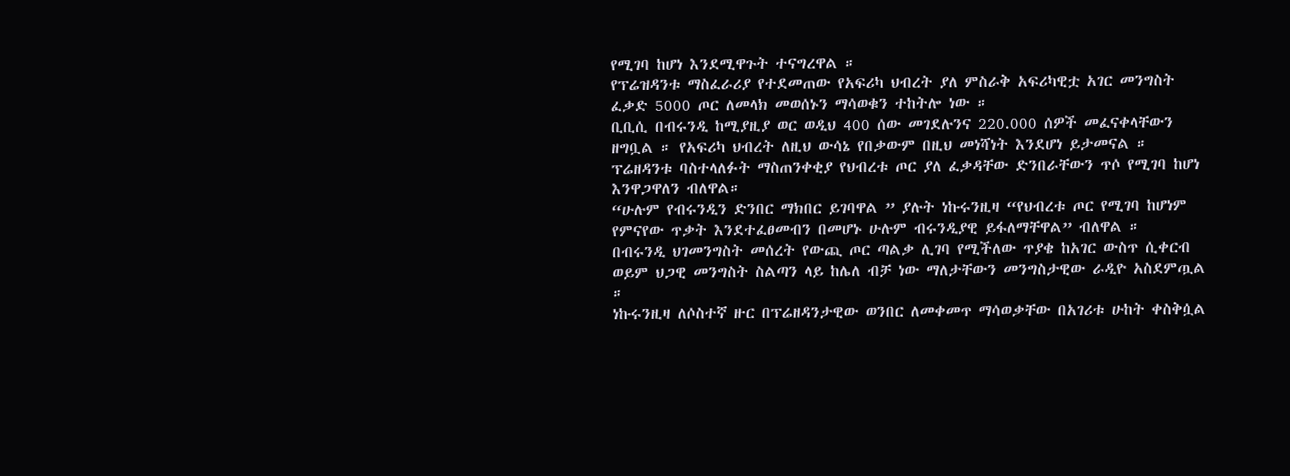የሚገባ ከሆነ እንደሚዋጉት ተናግረዋል ።
የፕሬዝዳንቱ ማስፈራሪያ የተደመጠው የአፍሪካ ህብረት ያለ ምስራቅ አፍሪካዊቷ አገር መንግስት ፈቃድ 5000 ጦር ለመላክ መወሰኑን ማሳወቁን ተከትሎ ነው ።
ቢቢሲ በብሩንዲ ከሚያዚያ ወር ወዲህ 400 ሰው መገደሉንና 220.000 ሰዎች መፈናቀላቸውን ዘግቧል ። የአፍሪካ ህብረት ለዚህ ውሳኔ የበቃውም በዚህ መነሻነት እንደሆነ ይታመናል ።
ፕሬዘዳንቱ ባስተላለፉት ማስጠንቀቂያ የህብረቱ ጦር ያለ ፈቃዳቸው ድንበራቸውን ጥሶ የሚገባ ከሆነ እንዋጋዋለን ብለዋል።
“ሁሉም የብሩንዲን ድንበር ማክበር ይገባዋል ” ያሉት ነኩሩንዚዛ “የህብረቱ ጦር የሚገባ ከሆነም የምናየው ጥቃት እንደተፈፀመብን በመሆኑ ሁሉም ብሩንዲያዊ ይፋለማቸዋል” ብለዋል ።
በብሩንዲ ህገመንግስት መሰረት የውጪ ጦር ጣልቃ ሊገባ የሚችለው ጥያቄ ከአገር ውስጥ ሲቀርብ ወይም ህጋዊ መንግስት ስልጣን ላይ ከሌለ ብቻ ነው ማለታቸውን መንግስታዊው ራዲዮ አስደምጧል ።
ነኩሩንዚዛ ለሶስተኛ ዙር በፕሬዘዳንታዊው ወንበር ለመቀመጥ ማሳወቃቸው በአገሪቱ ሁከት ቀስቅሷል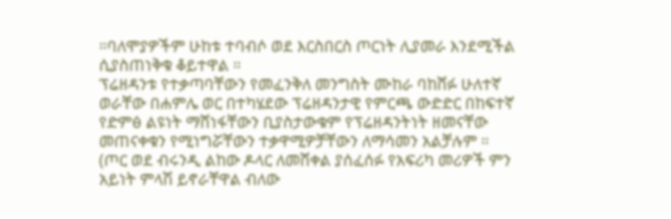።ባለሞያዎችም ሁከቱ ተባብሶ ወደ እርስበርስ ጦርነት ሊያመራ እንደሚችል ሲያስጠነቅቁ ቆይተዋል ።
ፕሬዘዳንቱ የተቃጣባቸውን የመፈንቅለ መንግስት ሙከራ ባከሸፉ ሁለተኛ ወራቸው በሐምሌ ወር በተካሄደው ፕሬዘዳንታዊ የምርጫ ውድድር በከፍተኛ የድምፅ ልዩነት ማሸነፋቸውን ቢያስታውቁም የፕሬዘዳንትነት ዘመናቸው መጠናቀቁን የሚነግሯቸውን ተቃዋሚዎቻቸውን ለማሳመን አልቻሉም ።
(ጦር ወደ ብሩንዲ ልከው ዶላር ለመሸቀል ያሰፈሰፉ የአፍሪካ መሪዎች ምን አይነት ምላሽ ይኖራቸዋል ብለው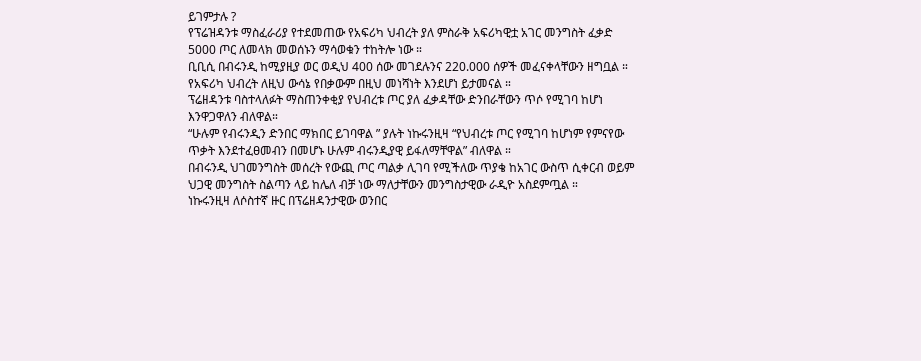ይገምታሉ ?
የፕሬዝዳንቱ ማስፈራሪያ የተደመጠው የአፍሪካ ህብረት ያለ ምስራቅ አፍሪካዊቷ አገር መንግስት ፈቃድ 5000 ጦር ለመላክ መወሰኑን ማሳወቁን ተከትሎ ነው ።
ቢቢሲ በብሩንዲ ከሚያዚያ ወር ወዲህ 400 ሰው መገደሉንና 220.000 ሰዎች መፈናቀላቸውን ዘግቧል ። የአፍሪካ ህብረት ለዚህ ውሳኔ የበቃውም በዚህ መነሻነት እንደሆነ ይታመናል ።
ፕሬዘዳንቱ ባስተላለፉት ማስጠንቀቂያ የህብረቱ ጦር ያለ ፈቃዳቸው ድንበራቸውን ጥሶ የሚገባ ከሆነ እንዋጋዋለን ብለዋል።
“ሁሉም የብሩንዲን ድንበር ማክበር ይገባዋል ” ያሉት ነኩሩንዚዛ “የህብረቱ ጦር የሚገባ ከሆነም የምናየው ጥቃት እንደተፈፀመብን በመሆኑ ሁሉም ብሩንዲያዊ ይፋለማቸዋል” ብለዋል ።
በብሩንዲ ህገመንግስት መሰረት የውጪ ጦር ጣልቃ ሊገባ የሚችለው ጥያቄ ከአገር ውስጥ ሲቀርብ ወይም ህጋዊ መንግስት ስልጣን ላይ ከሌለ ብቻ ነው ማለታቸውን መንግስታዊው ራዲዮ አስደምጧል ።
ነኩሩንዚዛ ለሶስተኛ ዙር በፕሬዘዳንታዊው ወንበር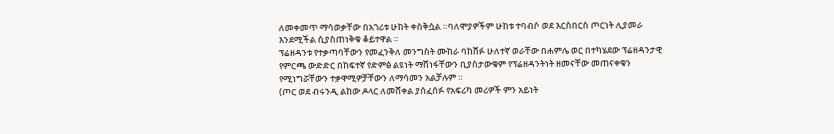ለመቀመጥ ማሳወቃቸው በአገሪቱ ሁከት ቀስቅሷል ።ባለሞያዎችም ሁከቱ ተባብሶ ወደ እርስበርስ ጦርነት ሊያመራ እንደሚችል ሲያስጠነቅቁ ቆይተዋል ።
ፕሬዘዳንቱ የተቃጣባቸውን የመፈንቅለ መንግስት ሙከራ ባከሸፉ ሁለተኛ ወራቸው በሐምሌ ወር በተካሄደው ፕሬዘዳንታዊ የምርጫ ውድድር በከፍተኛ የድምፅ ልዩነት ማሸነፋቸውን ቢያስታውቁም የፕሬዘዳንትነት ዘመናቸው መጠናቀቁን የሚነግሯቸውን ተቃዋሚዎቻቸውን ለማሳመን አልቻሉም ።
(ጦር ወደ ብሩንዲ ልከው ዶላር ለመሸቀል ያሰፈሰፉ የአፍሪካ መሪዎች ምን አይነት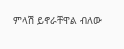ምላሽ ይኖራቸዋል ብለው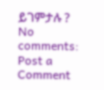ይገምታሉ ?
No comments:
Post a Comment